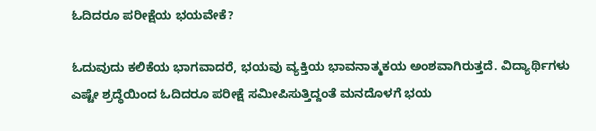ಓದಿದರೂ ಪರೀಕ್ಷೆಯ ಭಯವೇಕೆ?

ಓದುವುದು ಕಲಿಕೆಯ ಭಾಗವಾದರೆ, ಭಯವು ವ್ಯಕ್ತಿಯ ಭಾವನಾತ್ಮಕಯ ಅಂಶವಾಗಿರುತ್ತದೆ. ವಿದ್ಯಾರ್ಥಿಗಳು ಎಷ್ಟೇ ಶ್ರದ್ಧೆಯಿಂದ ಓದಿದರೂ ಪರೀಕ್ಷೆ ಸಮೀಪಿಸುತ್ತಿದ್ದಂತೆ ಮನದೊಳಗೆ ಭಯ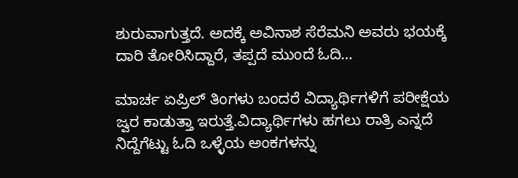ಶುರುವಾಗುತ್ತದೆ. ಅದಕ್ಕೆ ಅವಿನಾಶ ಸೆರೆಮನಿ ಅವರು ಭಯಕ್ಕೆ ದಾರಿ ತೋರಿಸಿದ್ದಾರೆ, ತಪ್ಪದೆ ಮುಂದೆ ಓದಿ…

ಮಾರ್ಚ ಏಪ್ರಿಲ್ ತಿಂಗಳು ಬಂದರೆ ವಿದ್ಯಾರ್ಥಿಗಳಿಗೆ ಪರೀಕ್ಷೆಯ ಜ್ವರ ಕಾಡುತ್ತಾ ಇರುತ್ತೆ.ವಿದ್ಯಾರ್ಥಿಗಳು ಹಗಲು ರಾತ್ರಿ ಎನ್ನದೆ ನಿದ್ದೆಗೆಟ್ಟು ಓದಿ ಒಳ್ಳೆಯ ಅಂಕಗಳನ್ನು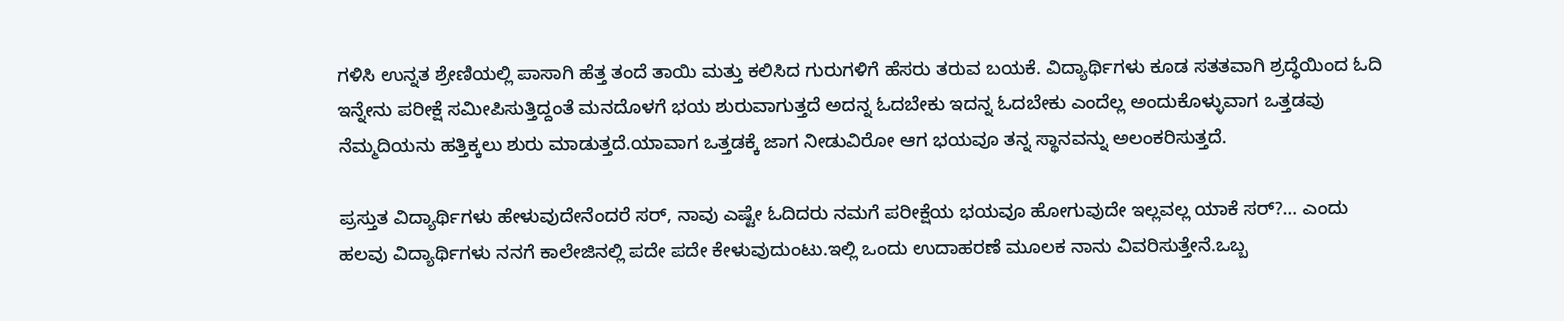ಗಳಿಸಿ ಉನ್ನತ ಶ್ರೇಣಿಯಲ್ಲಿ ಪಾಸಾಗಿ ಹೆತ್ತ ತಂದೆ ತಾಯಿ ಮತ್ತು ಕಲಿಸಿದ ಗುರುಗಳಿಗೆ ಹೆಸರು ತರುವ ಬಯಕೆ. ವಿದ್ಯಾರ್ಥಿಗಳು ಕೂಡ ಸತತವಾಗಿ ಶ್ರದ್ಧೆಯಿಂದ ಓದಿ ಇನ್ನೇನು ಪರೀಕ್ಷೆ ಸಮೀಪಿಸುತ್ತಿದ್ದಂತೆ ಮನದೊಳಗೆ ಭಯ ಶುರುವಾಗುತ್ತದೆ ಅದನ್ನ ಓದಬೇಕು ಇದನ್ನ ಓದಬೇಕು ಎಂದೆಲ್ಲ ಅಂದುಕೊಳ್ಳುವಾಗ ಒತ್ತಡವು ನೆಮ್ಮದಿಯನು ಹತ್ತಿಕ್ಕಲು ಶುರು ಮಾಡುತ್ತದೆ.ಯಾವಾಗ ಒತ್ತಡಕ್ಕೆ ಜಾಗ ನೀಡುವಿರೋ ಆಗ ಭಯವೂ ತನ್ನ ಸ್ಥಾನವನ್ನು ಅಲಂಕರಿಸುತ್ತದೆ.

ಪ್ರಸ್ತುತ ವಿದ್ಯಾರ್ಥಿಗಳು ಹೇಳುವುದೇನೆಂದರೆ ಸರ್, ನಾವು ಎಷ್ಟೇ ಓದಿದರು ನಮಗೆ ಪರೀಕ್ಷೆಯ ಭಯವೂ ಹೋಗುವುದೇ ಇಲ್ಲವಲ್ಲ ಯಾಕೆ ಸರ್?… ಎಂದು ಹಲವು ವಿದ್ಯಾರ್ಥಿಗಳು ನನಗೆ ಕಾಲೇಜಿನಲ್ಲಿ ಪದೇ ಪದೇ ಕೇಳುವುದುಂಟು.ಇಲ್ಲಿ ಒಂದು ಉದಾಹರಣೆ ಮೂಲಕ ನಾನು ವಿವರಿಸುತ್ತೇನೆ.ಒಬ್ಬ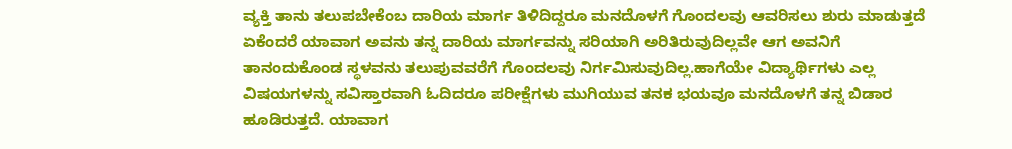ವ್ಯಕ್ತಿ ತಾನು ತಲುಪಬೇಕೆಂಬ ದಾರಿಯ ಮಾರ್ಗ ತಿಳಿದಿದ್ದರೂ ಮನದೊಳಗೆ ಗೊಂದಲವು ಆವರಿಸಲು ಶುರು ಮಾಡುತ್ತದೆ ಏಕೆಂದರೆ ಯಾವಾಗ ಅವನು ತನ್ನ ದಾರಿಯ ಮಾರ್ಗವನ್ನು ಸರಿಯಾಗಿ ಅರಿತಿರುವುದಿಲ್ಲವೇ ಆಗ ಅವನಿಗೆ ತಾನಂದುಕೊಂಡ ಸ್ಥಳವನು ತಲುಪುವವರೆಗೆ ಗೊಂದಲವು ನಿರ್ಗಮಿಸುವುದಿಲ್ಲ.ಹಾಗೆಯೇ ವಿದ್ಯಾರ್ಥಿಗಳು ಎಲ್ಲ ವಿಷಯಗಳನ್ನು ಸವಿಸ್ತಾರವಾಗಿ ಓದಿದರೂ ಪರೀಕ್ಷೆಗಳು ಮುಗಿಯುವ ತನಕ ಭಯವೂ ಮನದೊಳಗೆ ತನ್ನ ಬಿಡಾರ ಹೂಡಿರುತ್ತದೆ. ಯಾವಾಗ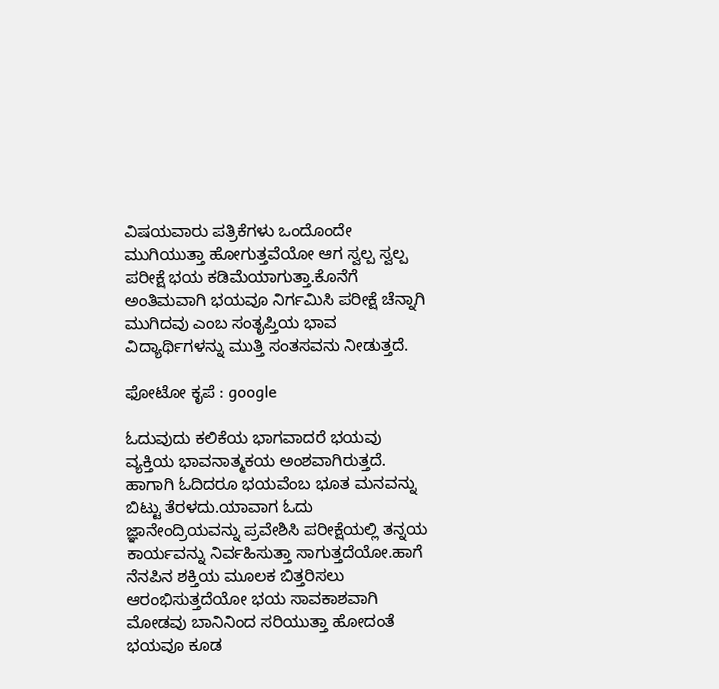ವಿಷಯವಾರು ಪತ್ರಿಕೆಗಳು ಒಂದೊಂದೇ ಮುಗಿಯುತ್ತಾ ಹೋಗುತ್ತವೆಯೋ ಆಗ ಸ್ವಲ್ಪ ಸ್ವಲ್ಪ ಪರೀಕ್ಷೆ ಭಯ ಕಡಿಮೆಯಾಗುತ್ತಾ.ಕೊನೆಗೆ ಅಂತಿಮವಾಗಿ ಭಯವೂ ನಿರ್ಗಮಿಸಿ ಪರೀಕ್ಷೆ ಚೆನ್ನಾಗಿ ಮುಗಿದವು ಎಂಬ ಸಂತೃಪ್ತಿಯ ಭಾವ ವಿದ್ಯಾರ್ಥಿಗಳನ್ನು ಮುತ್ತಿ ಸಂತಸವನು ನೀಡುತ್ತದೆ.

ಫೋಟೋ ಕೃಪೆ : google

ಓದುವುದು ಕಲಿಕೆಯ ಭಾಗವಾದರೆ ಭಯವು ವ್ಯಕ್ತಿಯ ಭಾವನಾತ್ಮಕಯ ಅಂಶವಾಗಿರುತ್ತದೆ. ಹಾಗಾಗಿ ಓದಿದರೂ ಭಯವೆಂಬ ಭೂತ ಮನವನ್ನು ಬಿಟ್ಟು ತೆರಳದು.ಯಾವಾಗ ಓದು ಜ್ಞಾನೇಂದ್ರಿಯವನ್ನು ಪ್ರವೇಶಿಸಿ ಪರೀಕ್ಷೆಯಲ್ಲಿ ತನ್ನಯ ಕಾರ್ಯವನ್ನು ನಿರ್ವಹಿಸುತ್ತಾ ಸಾಗುತ್ತದೆಯೋ.ಹಾಗೆ ನೆನಪಿನ ಶಕ್ತಿಯ ಮೂಲಕ ಬಿತ್ತರಿಸಲು ಆರಂಭಿಸುತ್ತದೆಯೋ ಭಯ ಸಾವಕಾಶವಾಗಿ ಮೋಡವು ಬಾನಿನಿಂದ ಸರಿಯುತ್ತಾ ಹೋದಂತೆ ಭಯವೂ ಕೂಡ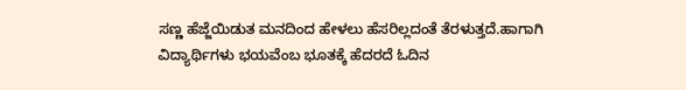ಸಣ್ಣ ಹೆಜ್ಜೆಯಿಡುತ ಮನದಿಂದ ಹೇಳಲು ಹೆಸರಿಲ್ಲದಂತೆ ತೆರಳುತ್ತದೆ.ಹಾಗಾಗಿ ವಿದ್ಯಾರ್ಥಿಗಳು ಭಯವೆಂಬ ಭೂತಕ್ಕೆ ಹೆದರದೆ ಓದಿನ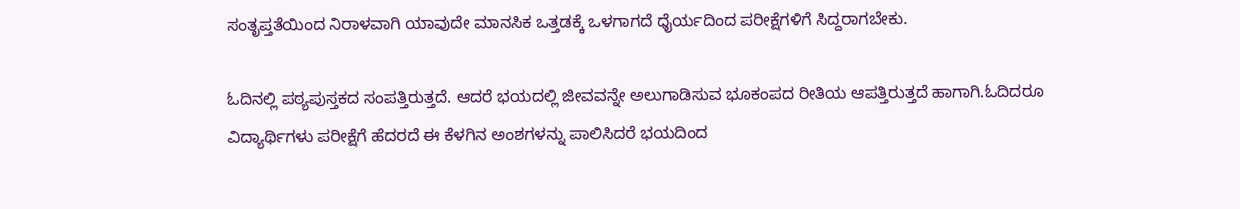ಸಂತೃಪ್ತತೆಯಿಂದ ನಿರಾಳವಾಗಿ ಯಾವುದೇ ಮಾನಸಿಕ ಒತ್ತಡಕ್ಕೆ ಒಳಗಾಗದೆ ಧೈರ್ಯದಿಂದ ಪರೀಕ್ಷೆಗಳಿಗೆ ಸಿದ್ದರಾಗಬೇಕು.

ಓದಿನಲ್ಲಿ ಪಠ್ಯಪುಸ್ತಕದ ಸಂಪತ್ತಿರುತ್ತದೆ. ಆದರೆ ಭಯದಲ್ಲಿ ಜೀವವನ್ನೇ ಅಲುಗಾಡಿಸುವ ಭೂಕಂಪದ ರೀತಿಯ ಆಪತ್ತಿರುತ್ತದೆ ಹಾಗಾಗಿ.ಓದಿದರೂ ವಿದ್ಯಾರ್ಥಿಗಳು ಪರೀಕ್ಷೆಗೆ ಹೆದರದೆ ಈ ಕೆಳಗಿನ ಅಂಶಗಳನ್ನು ಪಾಲಿಸಿದರೆ ಭಯದಿಂದ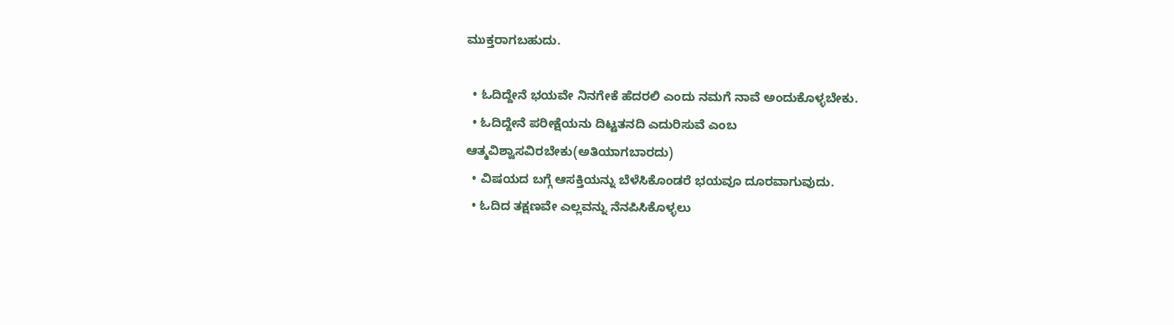ಮುಕ್ತರಾಗಬಹುದು.

  • ಓದಿದ್ದೇನೆ ಭಯವೇ ನಿನಗೇಕೆ ಹೆದರಲಿ ಎಂದು ನಮಗೆ ನಾವೆ ಅಂದುಕೊಳ್ಳಬೇಕು.
  • ಓದಿದ್ದೇನೆ ಪರೀಕ್ಷೆಯನು ದಿಟ್ಟತನದಿ ಎದುರಿಸುವೆ ಎಂಬ ಆತ್ಮವಿಶ್ವಾಸವಿರಬೇಕು(ಅತಿಯಾಗಬಾರದು)
  • ವಿಷಯದ ಬಗ್ಗೆ ಆಸಕ್ತಿಯನ್ನು ಬೆಳೆಸಿಕೊಂಡರೆ ಭಯವೂ ದೂರವಾಗುವುದು.
  • ಓದಿದ ತಕ್ಷಣವೇ ಎಲ್ಲವನ್ನು ನೆನಪಿಸಿಕೊಳ್ಳಲು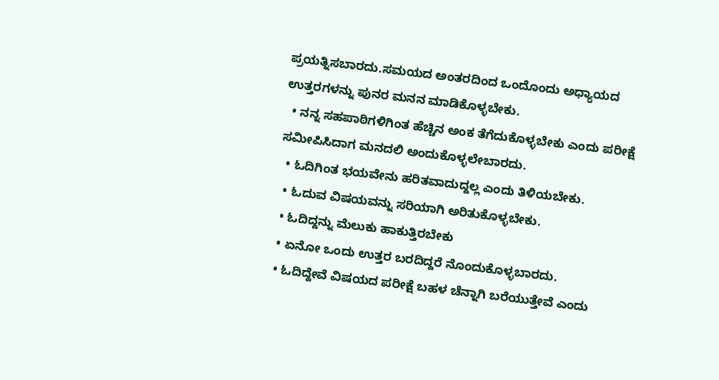ಪ್ರಯತ್ನಿಸಬಾರದು.ಸಮಯದ ಅಂತರದಿಂದ ಒಂದೊಂದು ಅಧ್ಯಾಯದ ಉತ್ತರಗಳನ್ನು ಪುನರ ಮನನ ಮಾಡಿಕೊಳ್ಳಬೇಕು.
  • ನನ್ನ ಸಹಪಾಠಿಗಳಿಗಿಂತ ಹೆಚ್ಚಿನ ಅಂಕ ತೆಗೆದುಕೊಳ್ಳಬೇಕು ಎಂದು ಪರೀಕ್ಷೆ ಸಮೀಪಿಸಿದಾಗ ಮನದಲಿ ಅಂದುಕೊಳ್ಳಲೇಬಾರದು.
  • ಓದಿಗಿಂತ ಭಯವೇನು ಹರಿತವಾದುದ್ದಲ್ಲ ಎಂದು ತಿಳಿಯಬೇಕು.
  • ಓದುವ ವಿಷಯವನ್ನು ಸರಿಯಾಗಿ ಅರಿತುಕೊಳ್ಳಬೇಕು.
  • ಓದಿದ್ದನ್ನು ಮೆಲುಕು ಹಾಕುತ್ತಿರಬೇಕು
  • ಏನೋ ಒಂದು ಉತ್ತರ ಬರದಿದ್ದರೆ ನೊಂದುಕೊಳ್ಳಬಾರದು.
  • ಓದಿದ್ದೇವೆ ವಿಷಯದ ಪರೀಕ್ಷೆ ಬಹಳ ಚೆನ್ನಾಗಿ ಬರೆಯುತ್ತೇವೆ ಎಂದು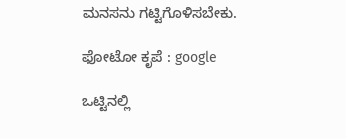ಮನಸನು ಗಟ್ಟಿಗೊಳಿಸಬೇಕು.

ಫೋಟೋ ಕೃಪೆ : google

ಒಟ್ಟಿನಲ್ಲಿ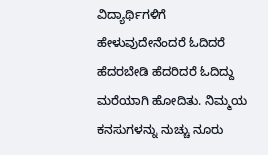ವಿದ್ಯಾರ್ಥಿಗಳಿಗೆ ಹೇಳುವುದೇನೆಂದರೆ ಓದಿದರೆ ಹೆದರಬೇಡಿ ಹೆದರಿದರೆ ಓದಿದ್ದು ಮರೆಯಾಗಿ ಹೋದಿತು. ನಿಮ್ಮಯ ಕನಸುಗಳನ್ನು ನುಚ್ಚು ನೂರು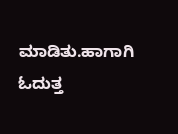ಮಾಡಿತು.ಹಾಗಾಗಿ ಓದುತ್ತ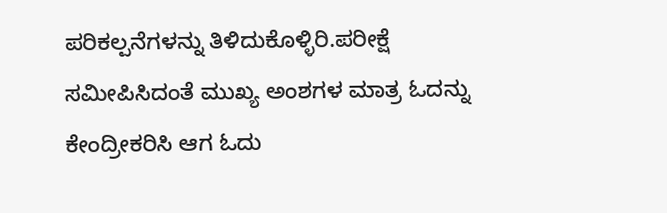ಪರಿಕಲ್ಪನೆಗಳನ್ನು ತಿಳಿದುಕೊಳ್ಳಿರಿ.ಪರೀಕ್ಷೆ ಸಮೀಪಿಸಿದಂತೆ ಮುಖ್ಯ ಅಂಶಗಳ ಮಾತ್ರ ಓದನ್ನು ಕೇಂದ್ರೀಕರಿಸಿ ಆಗ ಓದು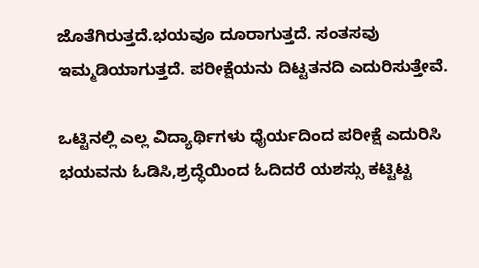ಜೊತೆಗಿರುತ್ತದೆ.ಭಯವೂ ದೂರಾಗುತ್ತದೆ. ಸಂತಸವು ಇಮ್ಮಡಿಯಾಗುತ್ತದೆ. ಪರೀಕ್ಷೆಯನು ದಿಟ್ಟತನದಿ ಎದುರಿಸುತ್ತೇವೆ.

ಒಟ್ಟಿನಲ್ಲಿ ಎಲ್ಲ ವಿದ್ಯಾರ್ಥಿಗಳು ಧೈರ್ಯದಿಂದ ಪರೀಕ್ಷೆ ಎದುರಿಸಿ ಭಯವನು ಓಡಿಸಿ,ಶ್ರದ್ಧೆಯಿಂದ ಓದಿದರೆ ಯಶಸ್ಸು ಕಟ್ಟಿಟ್ಟ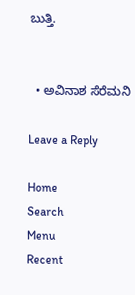ಬುತ್ತಿ.


  • ಅವಿನಾಶ ಸೆರೆಮನಿ

Leave a Reply

Home
Search
Menu
Recent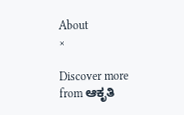About
×

Discover more from ಆಕೃತಿ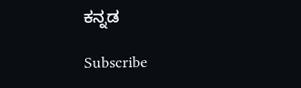ಕನ್ನಡ

Subscribe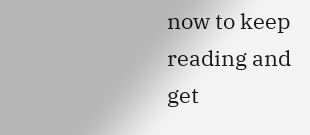now to keep reading and get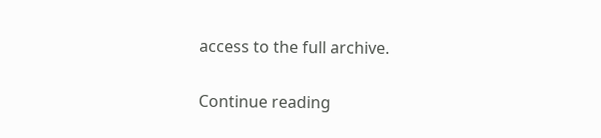access to the full archive.

Continue reading